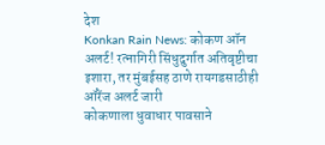देश
Konkan Rain News: कोकण ऑन अलर्ट! रत्नागिरी सिंधुदुर्गात अतिवृष्टीचा इशारा, तर मुंबईसह ठाणे रायगडसाठीही ऑरेंज अलर्ट जारी
कोकणाला धुवाधार पावसाने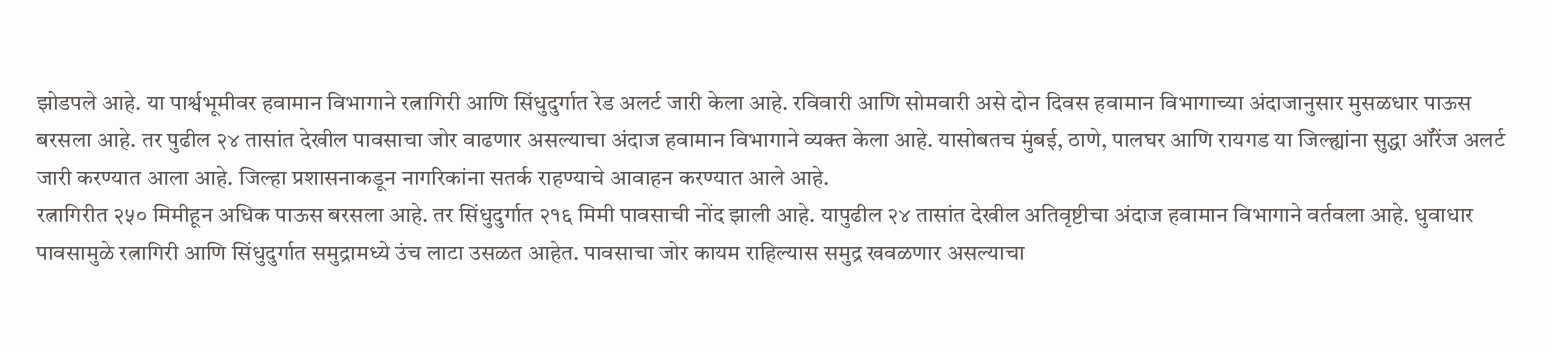झोडपले आहे. या पार्श्वभूमीवर हवामान विभागाने रत्नागिरी आणि सिंधुदुर्गात रेड अलर्ट जारी केला आहे. रविवारी आणि सोमवारी असे दोन दिवस हवामान विभागाच्या अंदाजानुसार मुसळधार पाऊस बरसला आहे. तर पुढील २४ तासांत देखील पावसाचा जोर वाढणार असल्याचा अंदाज हवामान विभागाने व्यक्त केला आहे. यासोबतच मुंबई, ठाणे, पालघर आणि रायगड या जिल्ह्यांना सुद्धा ऑरेंज अलर्ट जारी करण्यात आला आहे. जिल्हा प्रशासनाकडून नागरिकांना सतर्क राहण्याचे आवाहन करण्यात आले आहे.
रत्नागिरीत २५० मिमीहून अधिक पाऊस बरसला आहे. तर सिंधुदुर्गात २१६ मिमी पावसाची नोंद झाली आहे. यापुढील २४ तासांत देखील अतिवृष्टीचा अंदाज हवामान विभागाने वर्तवला आहे. धुवाधार पावसामुळे रत्नागिरी आणि सिंधुदुर्गात समुद्रामध्ये उंच लाटा उसळत आहेत. पावसाचा जोर कायम राहिल्यास समुद्र खवळणार असल्याचा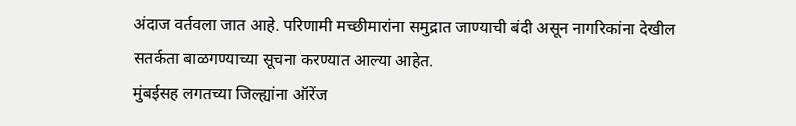अंदाज वर्तवला जात आहे. परिणामी मच्छीमारांना समुद्रात जाण्याची बंदी असून नागरिकांना देखील सतर्कता बाळगण्याच्या सूचना करण्यात आल्या आहेत.
मुंबईसह लगतच्या जिल्ह्यांना ऑरेंज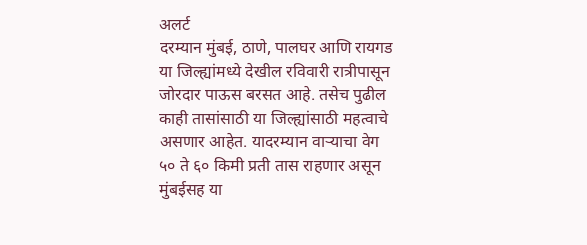अलर्ट
दरम्यान मुंबई, ठाणे, पालघर आणि रायगड या जिल्ह्यांमध्ये देखील रविवारी रात्रीपासून जोरदार पाऊस बरसत आहे. तसेच पुढील काही तासांसाठी या जिल्ह्यांसाठी महत्वाचे असणार आहेत. यादरम्यान वाऱ्याचा वेग ५० ते ६० किमी प्रती तास राहणार असून मुंबईसह या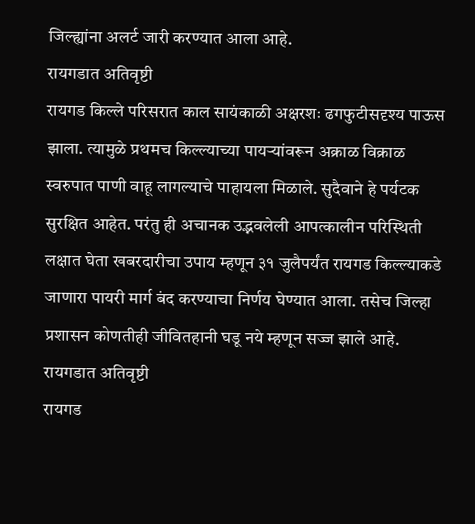जिल्ह्यांना अलर्ट जारी करण्यात आला आहे.
रायगडात अतिवृष्टी
रायगड किल्ले परिसरात काल सायंकाळी अक्षरशः ढगफुटीसदृश्य पाऊस झाला. त्यामुळे प्रथमच किल्ल्याच्या पायऱ्यांवरून अक्राळ विक्राळ स्वरुपात पाणी वाहू लागल्याचे पाहायला मिळाले. सुदैवाने हे पर्यटक सुरक्षित आहेत. परंतु ही अचानक उद्भवलेली आपत्कालीन परिस्थिती लक्षात घेता खबरदारीचा उपाय म्हणून ३१ जुलैपर्यंत रायगड किल्ल्याकडे जाणारा पायरी मार्ग बंद करण्याचा निर्णय घेण्यात आला. तसेच जिल्हा प्रशासन कोणतीही जीवितहानी घडू नये म्हणून सज्ज झाले आहे.
रायगडात अतिवृष्टी
रायगड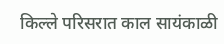किल्ले परिसरात काल सायंकाळी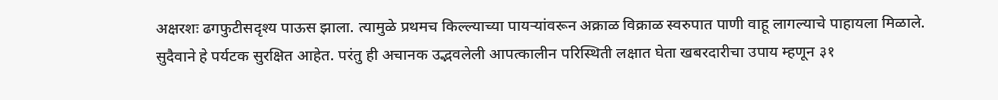अक्षरशः ढगफुटीसदृश्य पाऊस झाला. त्यामुळे प्रथमच किल्ल्याच्या पायऱ्यांवरून अक्राळ विक्राळ स्वरुपात पाणी वाहू लागल्याचे पाहायला मिळाले. सुदैवाने हे पर्यटक सुरक्षित आहेत. परंतु ही अचानक उद्भवलेली आपत्कालीन परिस्थिती लक्षात घेता खबरदारीचा उपाय म्हणून ३१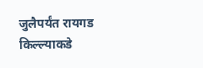जुलैपर्यंत रायगड किल्ल्याकडे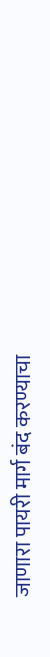जाणारा पायरी मार्ग बंद करण्याचा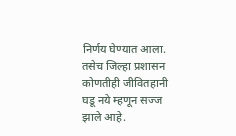निर्णय घेण्यात आला. तसेच जिल्हा प्रशासन कोणतीही जीवितहानी घडू नये म्हणून सज्ज झाले आहे.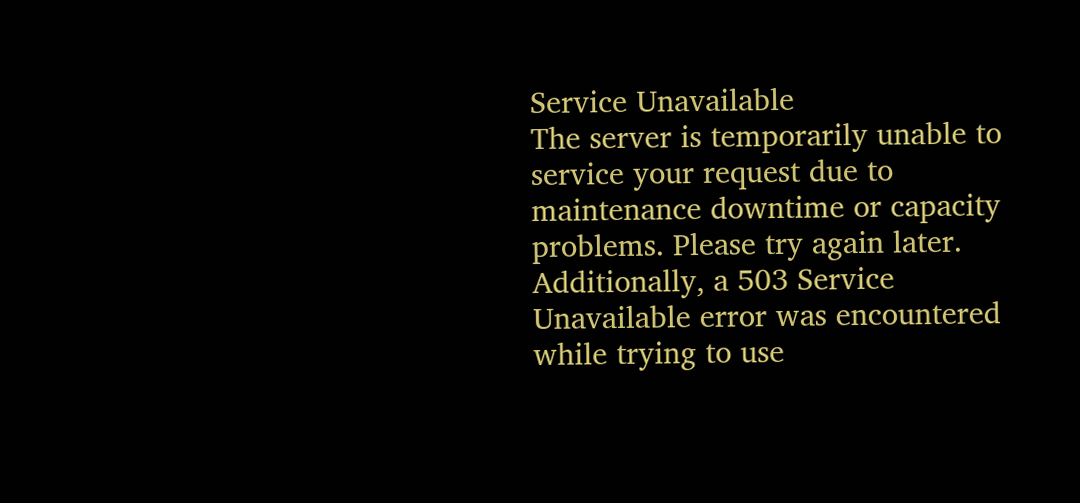Service Unavailable
The server is temporarily unable to service your request due to maintenance downtime or capacity problems. Please try again later.
Additionally, a 503 Service Unavailable error was encountered while trying to use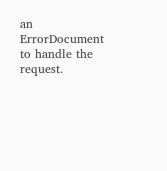an ErrorDocument to handle the request.